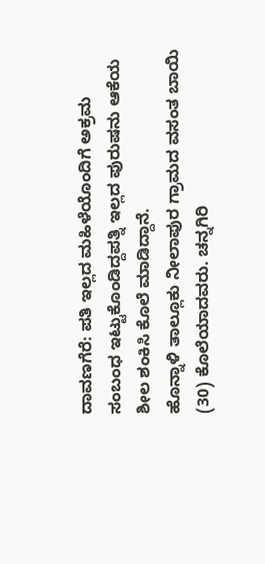ದಾವಣಗೆರೆ: ಪತಿ ಇಲ್ಲದ ಮಹಿಳೆಯೊಂದಿಗೆ ಅಕ್ರಮ ಸಂಬಂಧ ಇಟ್ಟುಕೊಂಡಿದ್ದಪತ್ನಿ ಇಲ್ಲದ ಪುರುಷನು ಆಕೆಯ ಶೀಲ ಶಂಕಿಸಿ ಕೊಲೆ ಮಾಡಿದ್ದಾನೆ.
ಹೊನ್ನಾಳಿ ತಾಲ್ಲೂಕು ನೀಲಾಪುರ ಗ್ರಾಮದ ವಸಂತ ಬಾಯಿ (30) ಕೊಲೆಯಾದವರು. ಚನ್ನಗಿರಿ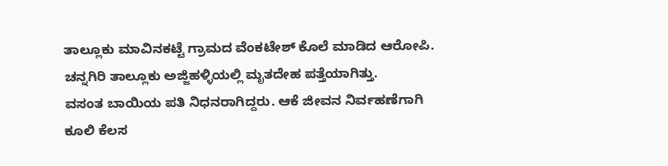ತಾಲ್ಲೂಕು ಮಾವಿನಕಟ್ಟೆ ಗ್ರಾಮದ ವೆಂಕಟೇಶ್ ಕೊಲೆ ಮಾಡಿದ ಆರೋಪಿ. ಚನ್ನಗಿರಿ ತಾಲ್ಲೂಕು ಅಜ್ಜಿಹಳ್ಳಿಯಲ್ಲಿ ಮೃತದೇಹ ಪತ್ತೆಯಾಗಿತ್ತು.
ವಸಂತ ಬಾಯಿಯ ಪತಿ ನಿಧನರಾಗಿದ್ದರು. ಆಕೆ ಜೀವನ ನಿರ್ವಹಣೆಗಾಗಿ ಕೂಲಿ ಕೆಲಸ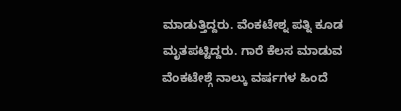ಮಾಡುತ್ತಿದ್ದರು. ವೆಂಕಟೇಶ್ನ ಪತ್ನಿ ಕೂಡ ಮೃತಪಟ್ಟಿದ್ದರು. ಗಾರೆ ಕೆಲಸ ಮಾಡುವ ವೆಂಕಟೇಶ್ಗೆ ನಾಲ್ಕು ವರ್ಷಗಳ ಹಿಂದೆ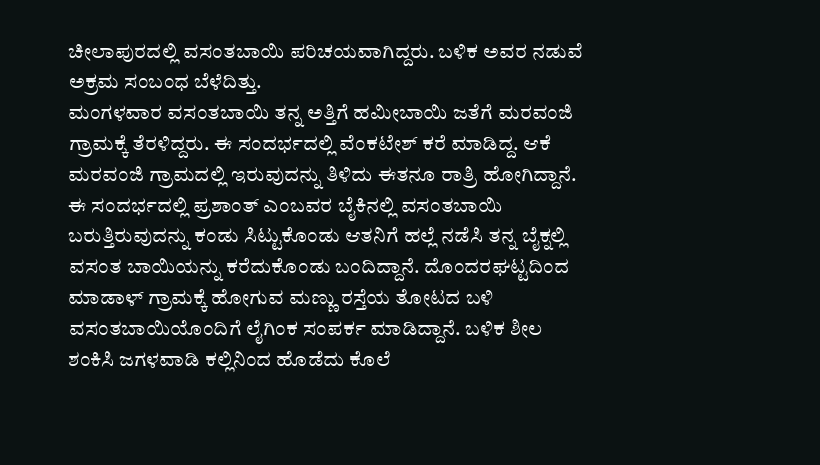ಚೀಲಾಪುರದಲ್ಲಿ ವಸಂತಬಾಯಿ ಪರಿಚಯವಾಗಿದ್ದರು. ಬಳಿಕ ಅವರ ನಡುವೆ ಅಕ್ರಮ ಸಂಬಂಧ ಬೆಳೆದಿತ್ತು.
ಮಂಗಳವಾರ ವಸಂತಬಾಯಿ ತನ್ನ ಅತ್ತಿಗೆ ಹಮೀಬಾಯಿ ಜತೆಗೆ ಮರವಂಜಿ ಗ್ರಾಮಕ್ಕೆ ತೆರಳಿದ್ದರು. ಈ ಸಂದರ್ಭದಲ್ಲಿ ವೆಂಕಟೇಶ್ ಕರೆ ಮಾಡಿದ್ದ. ಆಕೆ ಮರವಂಜಿ ಗ್ರಾಮದಲ್ಲಿ ಇರುವುದನ್ನು ತಿಳಿದು ಈತನೂ ರಾತ್ರಿ ಹೋಗಿದ್ದಾನೆ. ಈ ಸಂದರ್ಭದಲ್ಲಿ ಪ್ರಶಾಂತ್ ಎಂಬವರ ಬೈಕಿನಲ್ಲಿ ವಸಂತಬಾಯಿ ಬರುತ್ತಿರುವುದನ್ನು ಕಂಡು ಸಿಟ್ಟುಕೊಂಡು ಆತನಿಗೆ ಹಲ್ಲೆ ನಡೆಸಿ ತನ್ನ ಬೈಕ್ನಲ್ಲಿ ವಸಂತ ಬಾಯಿಯನ್ನು ಕರೆದುಕೊಂಡು ಬಂದಿದ್ದಾನೆ. ದೊಂದರಘಟ್ಟದಿಂದ ಮಾಡಾಳ್ ಗ್ರಾಮಕ್ಕೆ ಹೋಗುವ ಮಣ್ಣು ರಸ್ತೆಯ ತೋಟದ ಬಳಿ ವಸಂತಬಾಯಿಯೊಂದಿಗೆ ಲೈಗಿಂಕ ಸಂಪರ್ಕ ಮಾಡಿದ್ದಾನೆ. ಬಳಿಕ ಶೀಲ ಶಂಕಿಸಿ ಜಗಳವಾಡಿ ಕಲ್ಲಿನಿಂದ ಹೊಡೆದು ಕೊಲೆ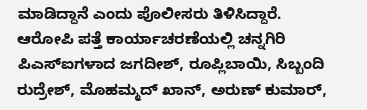ಮಾಡಿದ್ದಾನೆ ಎಂದು ಪೊಲೀಸರು ತಿಳಿಸಿದ್ದಾರೆ.
ಆರೋಪಿ ಪತ್ತೆ ಕಾರ್ಯಾಚರಣೆಯಲ್ಲಿ ಚನ್ನಗಿರಿ ಪಿಎಸ್ಐಗಳಾದ ಜಗದೀಶ್, ರೂಪ್ಲಿಬಾಯಿ, ಸಿಬ್ಬಂದಿ ರುದ್ರೇಶ್, ಮೊಹಮ್ಮದ್ ಖಾನ್, ಅರುಣ್ ಕುಮಾರ್,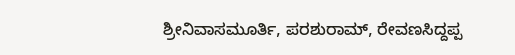ಶ್ರೀನಿವಾಸಮೂರ್ತಿ, ಪರಶುರಾಮ್, ರೇವಣಸಿದ್ದಪ್ಪ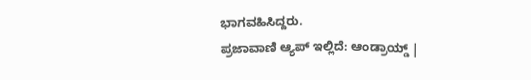ಭಾಗವಹಿಸಿದ್ದರು.
ಪ್ರಜಾವಾಣಿ ಆ್ಯಪ್ ಇಲ್ಲಿದೆ: ಆಂಡ್ರಾಯ್ಡ್ |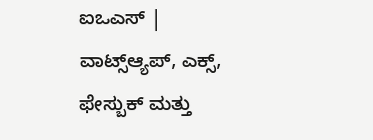ಐಒಎಸ್ | ವಾಟ್ಸ್ಆ್ಯಪ್, ಎಕ್ಸ್, ಫೇಸ್ಬುಕ್ ಮತ್ತು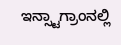ಇನ್ಸ್ಟಾಗ್ರಾಂನಲ್ಲಿ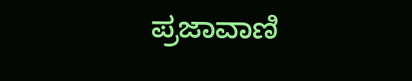ಪ್ರಜಾವಾಣಿ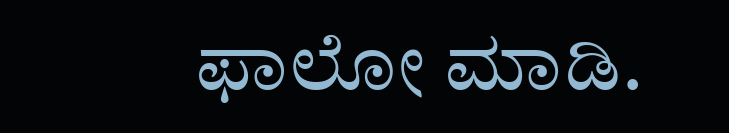ಫಾಲೋ ಮಾಡಿ.